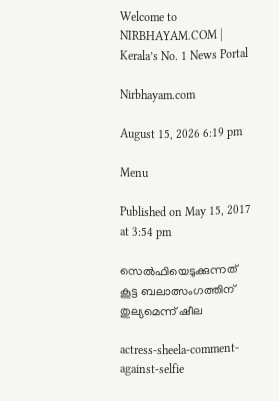Welcome to NIRBHAYAM.COM | Kerala’s No. 1 News Portal

Nirbhayam.com

August 15, 2026 6:19 pm

Menu

Published on May 15, 2017 at 3:54 pm

സെല്‍ഫിയെടുക്കുന്നത് കൂട്ട ബലാത്സംഗത്തിന് തുല്യമെന്ന് ഷീല

actress-sheela-comment-against-selfie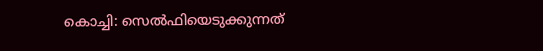കൊച്ചി: സെല്‍ഫിയെടുക്കുന്നത്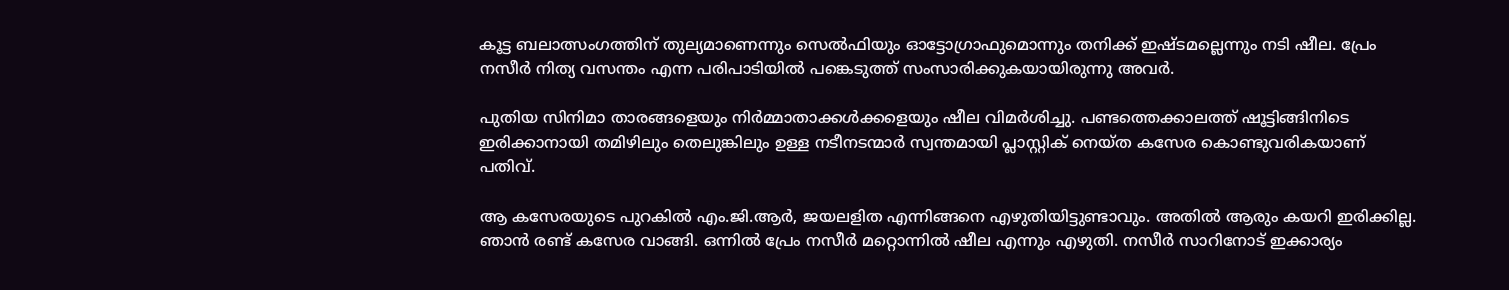കൂട്ട ബലാത്സംഗത്തിന് തുല്യമാണെന്നും സെല്‍ഫിയും ഓട്ടോഗ്രാഫുമൊന്നും തനിക്ക് ഇഷ്ടമല്ലെന്നും നടി ഷീല. പ്രേം നസീര്‍ നിത്യ വസന്തം എന്ന പരിപാടിയില്‍ പങ്കെടുത്ത് സംസാരിക്കുകയായിരുന്നു അവര്‍.

പുതിയ സിനിമാ താരങ്ങളെയും നിര്‍മ്മാതാക്കള്‍ക്കളെയും ഷീല വിമര്‍ശിച്ചു. പണ്ടത്തെക്കാലത്ത് ഷൂട്ടിങ്ങിനിടെ ഇരിക്കാനായി തമിഴിലും തെലുങ്കിലും ഉള്ള നടീനടന്മാര്‍ സ്വന്തമായി പ്ലാസ്റ്റിക് നെയ്ത കസേര കൊണ്ടുവരികയാണ് പതിവ്.

ആ കസേരയുടെ പുറകില്‍ എം.ജി.ആര്‍, ജയലളിത എന്നിങ്ങനെ എഴുതിയിട്ടുണ്ടാവും. അതില്‍ ആരും കയറി ഇരിക്കില്ല. ഞാന്‍ രണ്ട് കസേര വാങ്ങി. ഒന്നില്‍ പ്രേം നസീര്‍ മറ്റൊന്നില്‍ ഷീല എന്നും എഴുതി. നസീര്‍ സാറിനോട് ഇക്കാര്യം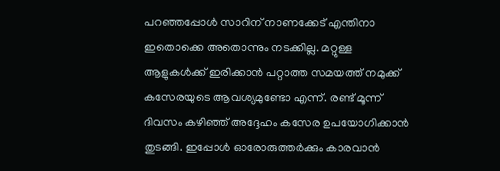പറഞ്ഞപ്പോള്‍ സാറിന് നാണക്കേട് എന്തിനാ ഇതൊക്കെ അതൊന്നും നടക്കില്ല. മറ്റുള്ള ആളുകള്‍ക്ക് ഇരിക്കാന്‍ പറ്റാത്ത സമയത്ത് നമുക്ക് കസേരയുടെ ആവശ്യമുണ്ടോ എന്ന്. രണ്ട് മൂന്ന് ദിവസം കഴിഞ്ഞ് അദ്ദേഹം കസേര ഉപയോഗിക്കാന്‍ തുടങ്ങി. ഇപ്പോള്‍ ഓരോരുത്തര്‍ക്കും കാരവാന്‍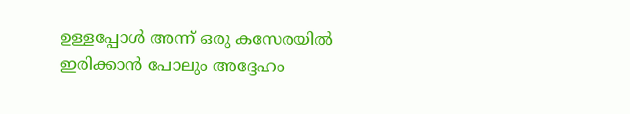ഉള്ളപ്പോള്‍ അന്ന് ഒരു കസേരയില്‍ ഇരിക്കാന്‍ പോലും അദ്ദേഹം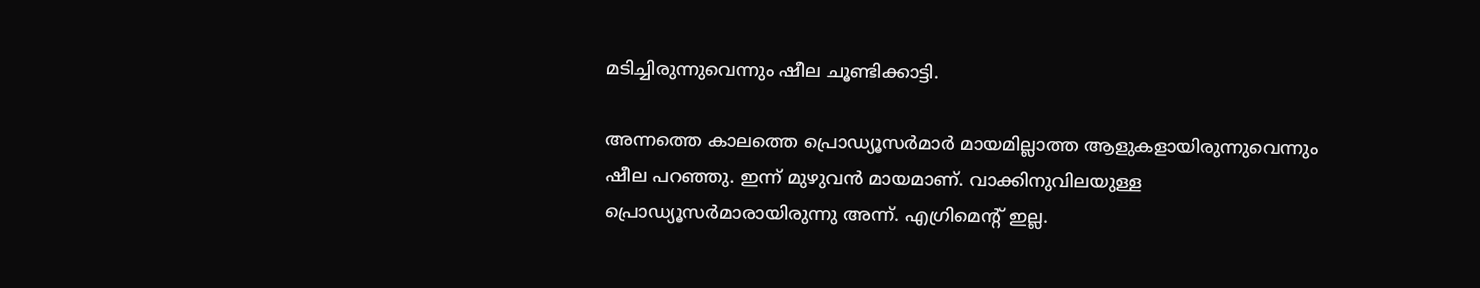മടിച്ചിരുന്നുവെന്നും ഷീല ചൂണ്ടിക്കാട്ടി.

അന്നത്തെ കാലത്തെ പ്രൊഡ്യൂസര്‍മാര്‍ മായമില്ലാത്ത ആളുകളായിരുന്നുവെന്നും ഷീല പറഞ്ഞു. ഇന്ന് മുഴുവന്‍ മായമാണ്. വാക്കിനുവിലയുള്ള പ്രൊഡ്യൂസര്‍മാരായിരുന്നു അന്ന്. എഗ്രിമെന്റ് ഇല്ല.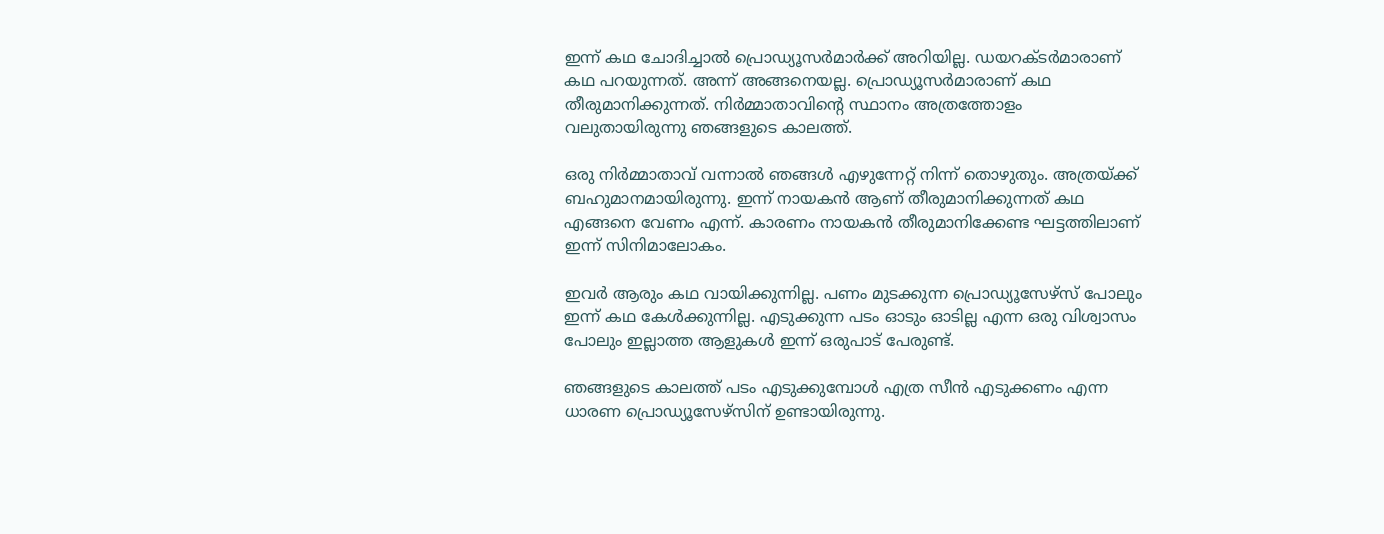ഇന്ന് കഥ ചോദിച്ചാല്‍ പ്രൊഡ്യൂസര്‍മാര്‍ക്ക് അറിയില്ല. ഡയറക്ടര്‍മാരാണ് കഥ പറയുന്നത്. അന്ന് അങ്ങനെയല്ല. പ്രൊഡ്യൂസര്‍മാരാണ് കഥ തീരുമാനിക്കുന്നത്. നിര്‍മ്മാതാവിന്റെ സ്ഥാനം അത്രത്തോളം വലുതായിരുന്നു ഞങ്ങളുടെ കാലത്ത്.

ഒരു നിര്‍മ്മാതാവ് വന്നാല്‍ ഞങ്ങള്‍ എഴുന്നേറ്റ് നിന്ന് തൊഴുതും. അത്രയ്ക്ക് ബഹുമാനമായിരുന്നു. ഇന്ന് നായകന്‍ ആണ് തീരുമാനിക്കുന്നത് കഥ എങ്ങനെ വേണം എന്ന്. കാരണം നായകന്‍ തീരുമാനിക്കേണ്ട ഘട്ടത്തിലാണ് ഇന്ന് സിനിമാലോകം.

ഇവര്‍ ആരും കഥ വായിക്കുന്നില്ല. പണം മുടക്കുന്ന പ്രൊഡ്യൂസേഴ്‌സ് പോലും ഇന്ന് കഥ കേള്‍ക്കുന്നില്ല. എടുക്കുന്ന പടം ഓടും ഓടില്ല എന്ന ഒരു വിശ്വാസം പോലും ഇല്ലാത്ത ആളുകള്‍ ഇന്ന് ഒരുപാട് പേരുണ്ട്.

ഞങ്ങളുടെ കാലത്ത് പടം എടുക്കുമ്പോള്‍ എത്ര സീന്‍ എടുക്കണം എന്ന ധാരണ പ്രൊഡ്യൂസേഴ്‌സിന് ഉണ്ടായിരുന്നു.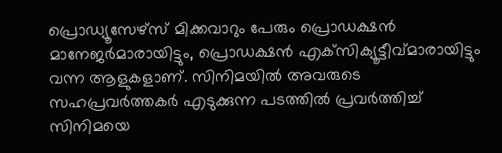പ്രൊഡ്യൂസേഴ്‌സ് മിക്കവാറും പേരും പ്രൊഡക്ഷന്‍ മാനേജര്‍മാരായിട്ടും, പ്രൊഡക്ഷന്‍ എക്‌സിക്യൂട്ടീവ്മാരായിട്ടും വന്ന ആളുകളാണ്. സിനിമയില്‍ അവരുടെ സഹപ്രവര്‍ത്തകര്‍ എടുക്കുന്ന പടത്തില്‍ പ്രവര്‍ത്തിച്ച് സിനിമയെ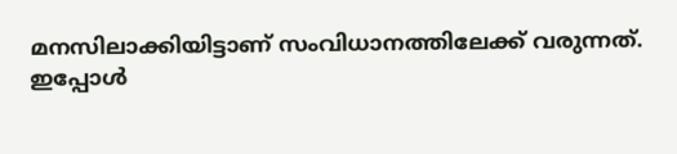മനസിലാക്കിയിട്ടാണ് സംവിധാനത്തിലേക്ക് വരുന്നത്. ഇപ്പോള്‍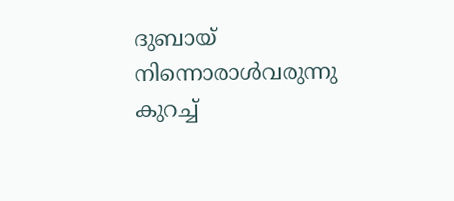ദുബായ് നിന്നൊരാള്‍വരുന്നു കുറച്ച്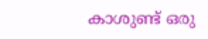കാശുണ്ട് ഒരു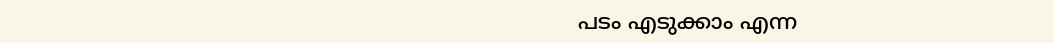പടം എടുക്കാം എന്ന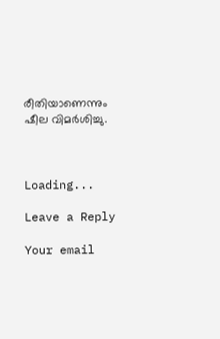രീതിയാണെന്നും ഷീല വിമര്‍ശിച്ചു.



Loading...

Leave a Reply

Your email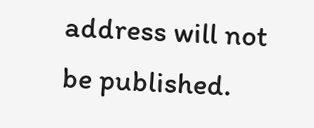address will not be published.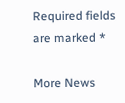Required fields are marked *

More News